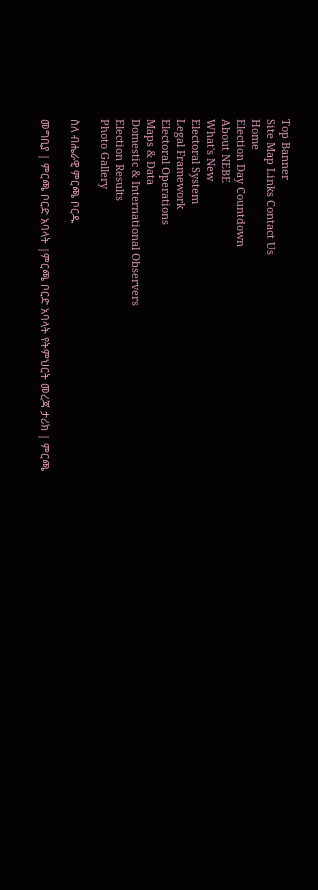Top Banner
Site Map Links Contact Us
Home
Election Day Countdown
About NEBE
What's New
Electoral System
Legal Framework
Electoral Operations
Maps & Data
Domestic & International Observers
Election Results
Photo Gallery

ስለ ብሔራዊ ምርጫ ቦርዱ

መግቢያ | ምርጫ ቦርድ አባላት |ምርጫ ቦርድ አባላት የትምህርት መረጃ ታሪክ | ምርጫ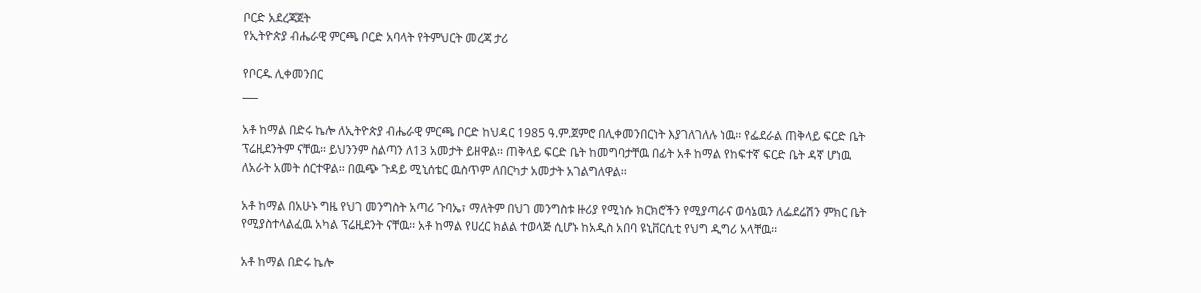ቦርድ አደረጃጀት
የኢትዮጵያ ብሔራዊ ምርጫ ቦርድ አባላት የትምህርት መረጃ ታሪ

የቦርዱ ሊቀመንበር
___

አቶ ከማል በድሩ ኬሎ ለኢትዮጵያ ብሔራዊ ምርጫ ቦርድ ከህዳር 1985 ዓ.ም.ጀምሮ በሊቀመንበርነት እያገለገለሉ ነዉ፡፡ የፌደራል ጠቅላይ ፍርድ ቤት ፕሬዚደንትም ናቸዉ፡፡ ይህንንም ስልጣን ለ13 አመታት ይዘዋል፡፡ ጠቅላይ ፍርድ ቤት ከመግባታቸዉ በፊት አቶ ከማል የከፍተኛ ፍርድ ቤት ዳኛ ሆነዉ ለአራት አመት ሰርተዋል፡፡ በዉጭ ጉዳይ ሚኒሰቴር ዉስጥም ለበርካታ አመታት አገልግለዋል፡፡

አቶ ከማል በአሁኑ ግዜ የህገ መንግስት አጣሪ ጉባኤ፣ ማለትም በህገ መንግስቱ ዙሪያ የሚነሱ ክርክሮችን የሚያጣራና ወሳኔዉን ለፌደሬሽን ምክር ቤት የሚያስተላልፈዉ አካል ፕሬዚደንት ናቸዉ፡፡ አቶ ከማል የሀረር ክልል ተወላጅ ሲሆኑ ከአዲስ አበባ ዩኒቨርሲቲ የህግ ዲግሪ አላቸዉ፡፡

አቶ ከማል በድሩ ኬሎ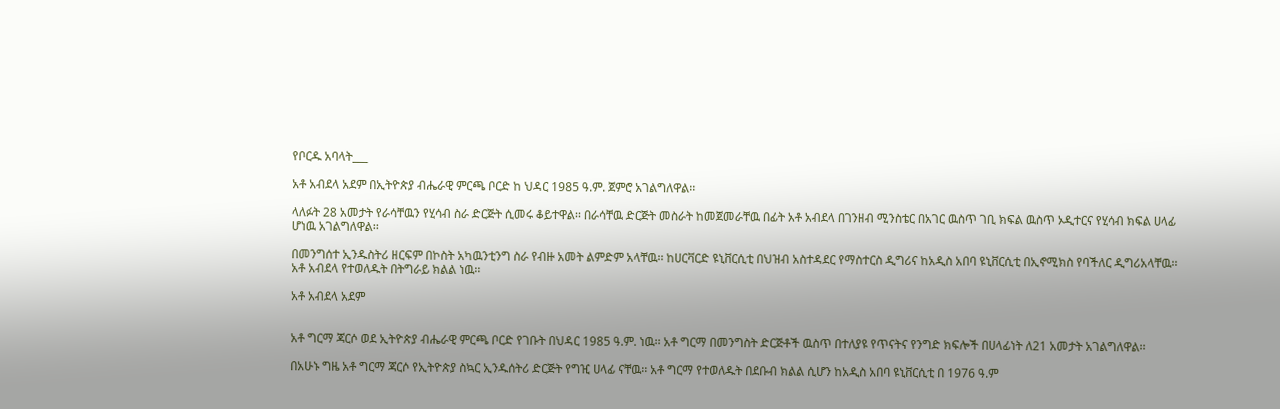የቦርዱ አባላት___

አቶ አብደላ አደም በኢትዮጵያ ብሔራዊ ምርጫ ቦርድ ከ ህዳር 1985 ዓ.ም. ጀምሮ አገልግለዋል፡፡

ላለፉት 28 አመታት የራሳቸዉን የሂሳብ ስራ ድርጅት ሲመሩ ቆይተዋል፡፡ በራሳቸዉ ድርጅት መስራት ከመጀመራቸዉ በፊት አቶ አብደላ በገንዘብ ሚንስቴር በአገር ዉስጥ ገቢ ክፍል ዉስጥ ኦዲተርና የሂሳብ ክፍል ሀላፊ ሆነዉ አገልግለዋል፡፡

በመንግሰተ ኢንዱስትሪ ዘርፍም በኮስት አካዉንቲንግ ስራ የብዙ አመት ልምድም አላቸዉ፡፡ ከሀርቫርድ ዩኒቨርሲቲ በህዝብ አስተዳደር የማስተርስ ዲግሪና ከአዲስ አበባ ዩኒቨርሲቲ በኢኖሚክስ የባችለር ዲግሪአላቸዉ፡፡ አቶ አብደላ የተወለዱት በትግራይ ክልል ነዉ፡፡

አቶ አብደላ አደም


አቶ ግርማ ጃርሶ ወደ ኢትዮጵያ ብሔራዊ ምርጫ ቦርድ የገቡት በህዳር 1985 ዓ.ም. ነዉ፡፡ አቶ ግርማ በመንግስት ድርጅቶች ዉስጥ በተለያዩ የጥናትና የንግድ ክፍሎች በሀላፊነት ለ21 አመታት አገልግለዋል፡፡

በአሁኑ ግዜ አቶ ግርማ ጃርሶ የኢትዮጵያ ስኳር ኢንዱሰትሪ ድርጅት የግዢ ሀላፊ ናቸዉ፡፡ አቶ ግርማ የተወለዱት በደቡብ ክልል ሲሆን ከአዲስ አበባ ዩኒቨርሲቲ በ 1976 ዓ.ም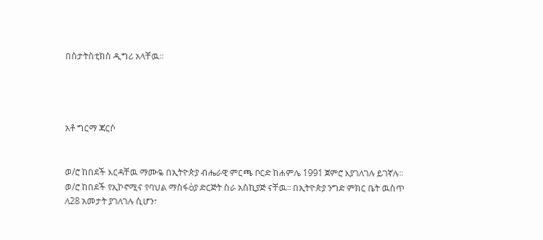በስታትስቲክስ ዲግሪ አላቸዉ፡፡




አቶ ግርማ ጃርሶ


ወ/ሮ ከበደች እርዳቸዉ ማሙዬ በኢትዮጵያ ብሔራዊ ምርጫ ቦርድ ከሐምሌ 1991 ጀምሮ እያገለገሉ ይገኛሉ፡፡ ወ/ሮ ከበደች የኢኮኖሚና የባህል ማስፋòያ ድርጅት ስራ አስኪያጅ ናቸዉ፡፡ በኢትዮጵያ ንግድ ምክር ቤት ዉስጥ ለ28 አመታት ያገለገሉ ሲሆን፣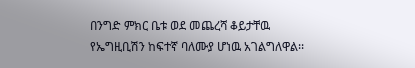በንግድ ምክር ቤቱ ወደ መጨረሻ ቆይታቸዉ የኤግዚቢሽን ከፍተኛ ባለሙያ ሆነዉ አገልግለዋል፡፡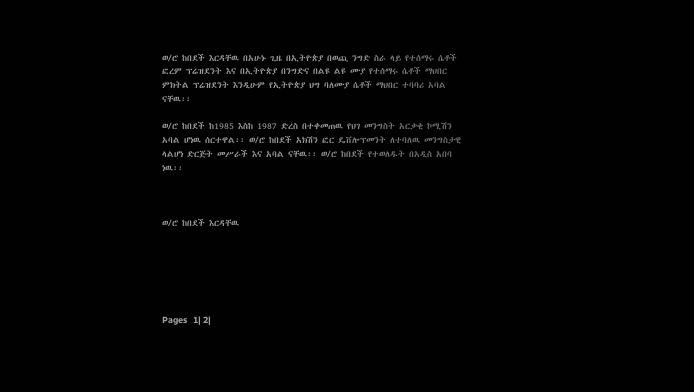ወ/ሮ ከበደች እርዳቸዉ በአሁኑ ጊዜ በኢትዮጵያ በወጪ ንግድ ስራ ላይ የተሰማሩ ሴቶች ፎረም ፕሬዝደንት እና በኢትዮጵያ በንግድና በልዩ ልዩ ሙያ የተሰማሩ ሴቶች ማህበር ምክትል ፕሬዝደንት እንዲሁም የኢትዮጵያ ህግ ባለሙያ ሴቶች ማህበር ተባባሪ አባል ናቸዉ፡፡

ወ/ሮ ከበደች ከ1985 እስከ 1987 ድረስ በተቀመጠዉ የህገ መንግስት አርቃቂ ኮሚሽን አባል ሆነዉ ሰርተዋል፡፡ ወ/ሮ ከበደች አክሽን ፎር ዴቨሎፕመንት ለተባለዉ መንግስታዊ ላልሆነ ድርጅት መሥራች እና አባል ናቸዉ፡፡ ወ/ሮ ከበደች የተወለዱት በአዲስ አበባ ነዉ፡፡



ወ/ሮ ከበደች እርዳቸዉ






Pages   1| 2|